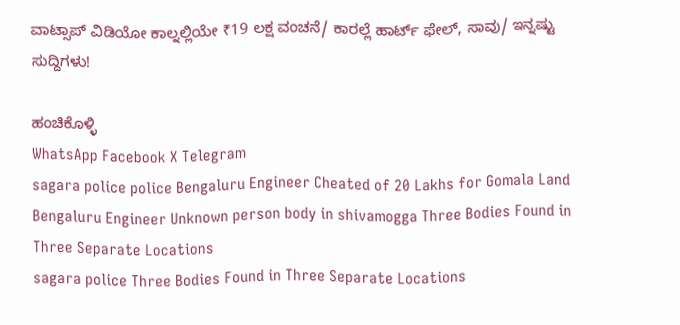ವಾಟ್ಸಾಪ್ ವಿಡಿಯೋ ಕಾಲ್ನಲ್ಲಿಯೇ ₹19 ಲಕ್ಷ ವಂಚನೆ/ ಕಾರಲ್ಲೆ ಹಾರ್ಟ್ ಫೇಲ್, ಸಾವು/ ಇನ್ನಷ್ಟು ಸುದ್ದಿಗಳು!

ಹಂಚಿಕೊಳ್ಳಿ
WhatsApp Facebook X Telegram
sagara police police Bengaluru Engineer Cheated of 20 Lakhs for Gomala Land Bengaluru Engineer Unknown person body in shivamogga Three Bodies Found in Three Separate Locations
sagara police Three Bodies Found in Three Separate Locations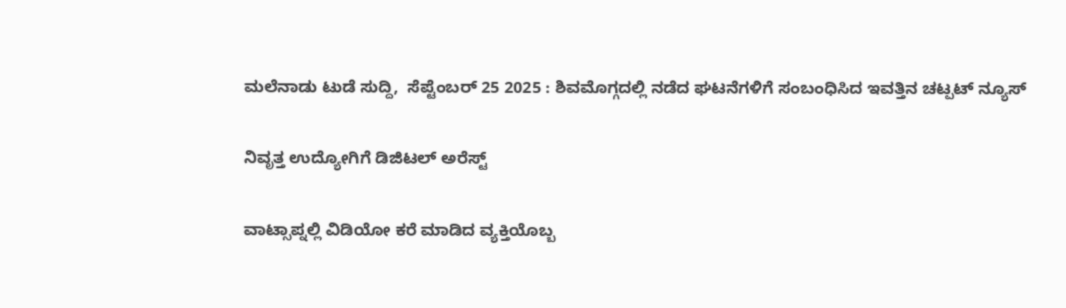ಮಲೆನಾಡು ಟುಡೆ ಸುದ್ದಿ,  ಸೆಪ್ಟೆಂಬರ್ 25 2025 : ಶಿವಮೊಗ್ಗದಲ್ಲಿ ನಡೆದ ಘಟನೆಗಳಿಗೆ ಸಂಬಂಧಿಸಿದ ಇವತ್ತಿನ ಚಟ್ಪಟ್ ನ್ಯೂಸ್

ನಿವೃತ್ತ ಉದ್ಯೋಗಿಗೆ ಡಿಜಿಟಲ್ ಅರೆಸ್ಟ್

ವಾಟ್ಸಾಪ್ನಲ್ಲಿ ವಿಡಿಯೋ ಕರೆ ಮಾಡಿದ ವ್ಯಕ್ತಿಯೊಬ್ಬ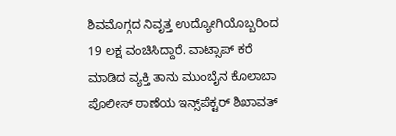ಶಿವಮೊಗ್ಗದ ನಿವೃತ್ತ ಉದ್ಯೋಗಿಯೊಬ್ಬರಿಂದ 19 ಲಕ್ಷ ವಂಚಿಸಿದ್ದಾರೆ. ವಾಟ್ಸಾಪ್ ಕರೆ ಮಾಡಿದ ವ್ಯಕ್ತಿ ತಾನು ಮುಂಬೈನ ಕೊಲಾಬಾ ಪೊಲೀಸ್ ಠಾಣೆಯ ಇನ್ಸ್‌ಪೆಕ್ಟರ್ ಶಿಖಾವತ್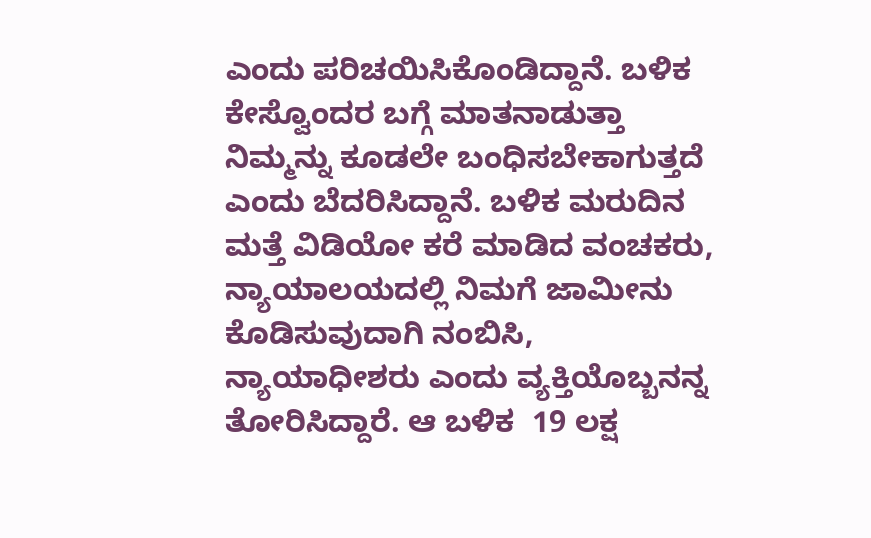ಎಂದು ಪರಿಚಯಿಸಿಕೊಂಡಿದ್ದಾನೆ. ಬಳಿಕ  ಕೇಸ್ವೊಂದರ ಬಗ್ಗೆ ಮಾತನಾಡುತ್ತಾ ನಿಮ್ಮನ್ನು ಕೂಡಲೇ ಬಂಧಿಸಬೇಕಾಗುತ್ತದೆ ಎಂದು ಬೆದರಿಸಿದ್ದಾನೆ. ಬಳಿಕ ಮರುದಿನ ಮತ್ತೆ ವಿಡಿಯೋ ಕರೆ ಮಾಡಿದ ವಂಚಕರು, ನ್ಯಾಯಾಲಯದಲ್ಲಿ ನಿಮಗೆ ಜಾಮೀನು ಕೊಡಿಸುವುದಾಗಿ ನಂಬಿಸಿ, ನ್ಯಾಯಾಧೀಶರು ಎಂದು ವ್ಯಕ್ತಿಯೊಬ್ಬನನ್ನ ತೋರಿಸಿದ್ದಾರೆ. ಆ ಬಳಿಕ  19 ಲಕ್ಷ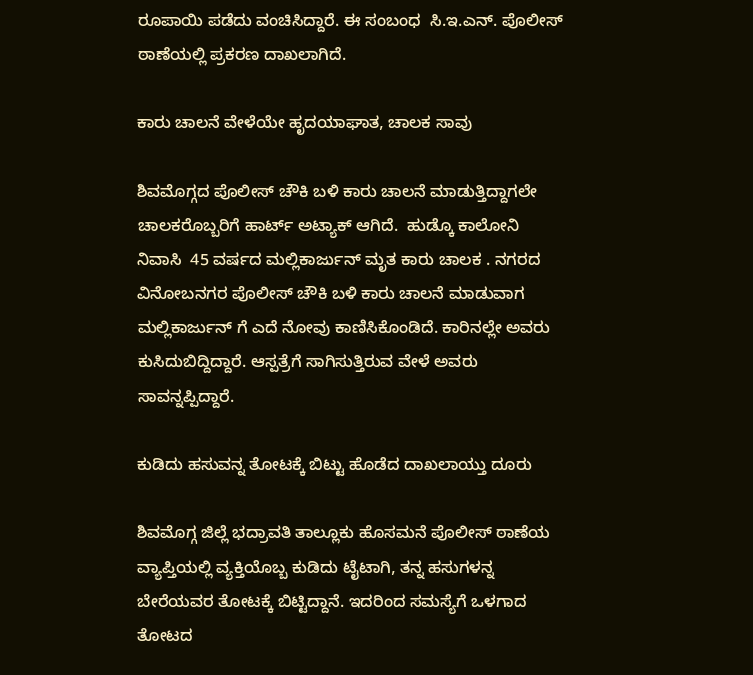ರೂಪಾಯಿ ಪಡೆದು ವಂಚಿಸಿದ್ದಾರೆ. ಈ ಸಂಬಂಧ  ಸಿ.ಇ.ಎನ್. ಪೊಲೀಸ್ ಠಾಣೆಯಲ್ಲಿ ಪ್ರಕರಣ ದಾಖಲಾಗಿದೆ.

ಕಾರು ಚಾಲನೆ ವೇಳೆಯೇ ಹೃದಯಾಘಾತ, ಚಾಲಕ ಸಾವು

ಶಿವಮೊಗ್ಗದ ಪೊಲೀಸ್ ಚೌಕಿ ಬಳಿ ಕಾರು ಚಾಲನೆ ಮಾಡುತ್ತಿದ್ದಾಗಲೇ ಚಾಲಕರೊಬ್ಬರಿಗೆ ಹಾರ್ಟ್ ಅಟ್ಯಾಕ್ ಆಗಿದೆ.  ಹುಡ್ಕೊ ಕಾಲೋನಿ ನಿವಾಸಿ  45 ವರ್ಷದ ಮಲ್ಲಿಕಾರ್ಜುನ್ ಮೃತ ಕಾರು ಚಾಲಕ . ನಗರದ ವಿನೋಬನಗರ ಪೊಲೀಸ್ ಚೌಕಿ ಬಳಿ ಕಾರು ಚಾಲನೆ ಮಾಡುವಾಗ ಮಲ್ಲಿಕಾರ್ಜುನ್ ಗೆ ಎದೆ ನೋವು ಕಾಣಿಸಿಕೊಂಡಿದೆ. ಕಾರಿನಲ್ಲೇ ಅವರು ಕುಸಿದುಬಿದ್ದಿದ್ದಾರೆ. ಆಸ್ಪತ್ರೆಗೆ ಸಾಗಿಸುತ್ತಿರುವ ವೇಳೆ ಅವರು ಸಾವನ್ನಪ್ಪಿದ್ದಾರೆ.

ಕುಡಿದು ಹಸುವನ್ನ ತೋಟಕ್ಕೆ ಬಿಟ್ಟು ಹೊಡೆದ ದಾಖಲಾಯ್ತು ದೂರು

ಶಿವಮೊಗ್ಗ ಜಿಲ್ಲೆ ಭದ್ರಾವತಿ ತಾಲ್ಲೂಕು ಹೊಸಮನೆ ಪೊಲೀಸ್ ಠಾಣೆಯ ವ್ಯಾಪ್ತಿಯಲ್ಲಿ ವ್ಯಕ್ತಿಯೊಬ್ಬ ಕುಡಿದು ಟೈಟಾಗಿ, ತನ್ನ ಹಸುಗಳನ್ನ ಬೇರೆಯವರ ತೋಟಕ್ಕೆ ಬಿಟ್ಟಿದ್ದಾನೆ. ಇದರಿಂದ ಸಮಸ್ಯೆಗೆ ಒಳಗಾದ ತೋಟದ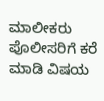ಮಾಲೀಕರು ಪೊಲೀಸರಿಗೆ ಕರೆ ಮಾಡಿ ವಿಷಯ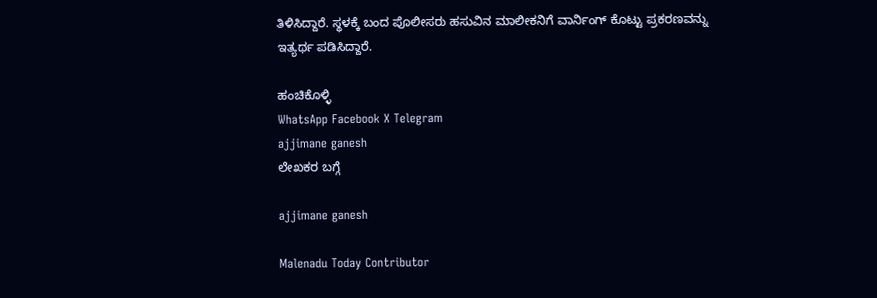ತಿಳಿಸಿದ್ದಾರೆ. ಸ್ಥಳಕ್ಕೆ ಬಂದ ಪೊಲೀಸರು ಹಸುವಿನ ಮಾಲೀಕನಿಗೆ ವಾರ್ನಿಂಗ್ ಕೊಟ್ಟು ಪ್ರಕರಣವನ್ನು ಇತ್ಯರ್ಥ ಪಡಿಸಿದ್ದಾರೆ.

ಹಂಚಿಕೊಳ್ಳಿ
WhatsApp Facebook X Telegram
ajjimane ganesh
ಲೇಖಕರ ಬಗ್ಗೆ

ajjimane ganesh

Malenadu Today Contributor